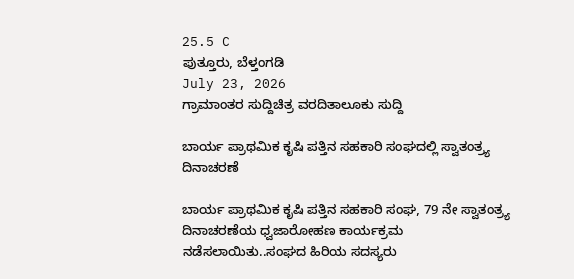25.5 C
ಪುತ್ತೂರು, ಬೆಳ್ತಂಗಡಿ
July 23, 2026
ಗ್ರಾಮಾಂತರ ಸುದ್ದಿಚಿತ್ರ ವರದಿತಾಲೂಕು ಸುದ್ದಿ

ಬಾರ್ಯ ಪ್ರಾಥಮಿಕ ಕೃಷಿ ಪತ್ತಿನ ಸಹಕಾರಿ ಸಂಘದಲ್ಲಿ ಸ್ವಾತಂತ್ರ್ಯ ದಿನಾಚರಣೆ

ಬಾರ್ಯ ಪ್ರಾಥಮಿಕ ಕೃಷಿ ಪತ್ತಿನ ಸಹಕಾರಿ ಸಂಘ, 79 ನೇ ಸ್ವಾತಂತ್ರ್ಯ ದಿನಾಚರಣೆಯ ಧ್ವಜಾರೋಹಣ ಕಾರ್ಯಕ್ರಮ ನಡೆಸಲಾಯಿತು..ಸಂಘದ ಹಿರಿಯ ಸದಸ್ಯರು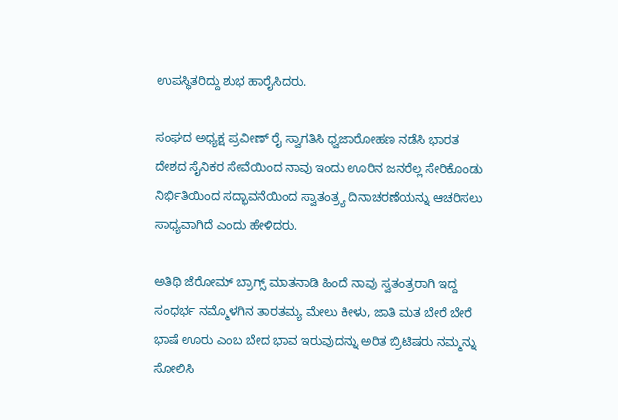ಉಪಸ್ಥಿತರಿದ್ದು ಶುಭ ಹಾರೈಸಿದರು.

ಸಂಘದ ಅಧ್ಯಕ್ಷ ಪ್ರವೀಣ್ ರೈ ಸ್ವಾಗತಿಸಿ ಧ್ವಜಾರೋಹಣ ನಡೆಸಿ ಭಾರತ ದೇಶದ ಸೈನಿಕರ ಸೇವೆಯಿಂದ ನಾವು ಇಂದು ಊರಿನ ಜನರೆಲ್ಲ ಸೇರಿಕೊಂಡು ನಿರ್ಭಿತಿಯಿಂದ ಸದ್ಭಾವನೆಯಿಂದ ಸ್ವಾತಂತ್ರ್ಯ ದಿನಾಚರಣೆಯನ್ನು ಆಚರಿಸಲು ಸಾಧ್ಯವಾಗಿದೆ ಎಂದು ಹೇಳಿದರು.

ಅತಿಥಿ ಜೆರೋಮ್ ಬ್ರಾಗ್ಸ್ ಮಾತನಾಡಿ ಹಿಂದೆ ನಾವು ಸ್ವತಂತ್ರರಾಗಿ ಇದ್ದ ಸಂಧರ್ಭ ನಮ್ಮೊಳಗಿನ ತಾರತಮ್ಯ ಮೇಲು ಕೀಳು, ಜಾತಿ ಮತ ಬೇರೆ ಬೇರೆ ಭಾಷೆ ಊರು ಎಂಬ ಬೇದ ಭಾವ ಇರುವುದನ್ನು ಅರಿತ ಬ್ರಿಟಿಷರು ನಮ್ಮನ್ನು ಸೋಲಿಸಿ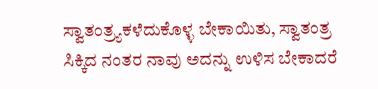ಸ್ವಾತಂತ್ರ್ಯಕಳೆದುಕೊಳ್ಳ ಬೇಕಾಯಿತು, ಸ್ವಾತಂತ್ರ ಸಿಕ್ಕಿದ ನಂತರ ನಾವು ಅದನ್ನು ಉಳಿಸ ಬೇಕಾದರೆ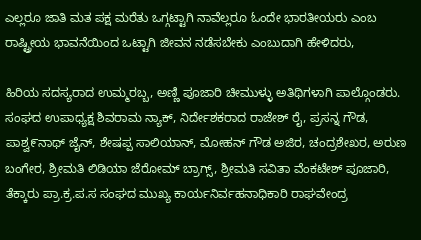ಎಲ್ಲರೂ ಜಾತಿ ಮತ ಪಕ್ಷ ಮರೆತು ಒಗ್ಗಟ್ಟಾಗಿ ನಾವೆಲ್ಲರೂ ಓಂದೇ ಭಾರತೀಯರು ಎಂಬ ರಾಷ್ಟ್ರೀಯ ಭಾವನೆಯಿಂದ ಒಟ್ಟಾಗಿ ಜೀವನ ನಡೆಸಬೇಕು ಎಂಬುದಾಗಿ ಹೇಳಿದರು,

ಹಿರಿಯ ಸದಸ್ಯರಾದ ಉಮ್ಮರಬ್ಬ, ಅಣ್ಣಿ ಪೂಜಾರಿ ಚೀಮುಳ್ಳು ಅತಿಥಿಗಳಾಗಿ ಪಾಲ್ಗೊಂಡರು. ಸಂಘದ ಉಪಾಧ್ಯಕ್ಷ ಶಿವರಾಮ ನ್ಯಾಕ್, ನಿರ್ದೇಶಕರಾದ ರಾಜೇಶ್ ರೈ, ಪ್ರಸನ್ನ ಗೌಡ, ಪಾಶ್ವ೯ನಾಥ್ ಜೈನ್, ಶೇಷಪ್ಪ ಸಾಲಿಯಾನ್, ಮೋಹನ್ ಗೌಡ ಅಜಿರ, ಚಂದ್ರಶೇಖರ, ಅರುಣ ಬಂಗೇರ, ಶ್ರೀಮತಿ ಲಿಡಿಯಾ ಜೆರೋಮ್ ಬ್ರಾಗ್ಸ್, ಶ್ರೀಮತಿ ಸವಿತಾ ವೆಂಕಟೇಶ್ ಪೂಜಾರಿ, ತೆಕ್ಕಾರು ಪ್ರಾ.ಕ್ರ.ಪ.ಸ ಸಂಘದ ಮುಖ್ಯ ಕಾರ್ಯನಿರ್ವಹನಾಧಿಕಾರಿ ರಾಘವೇಂದ್ರ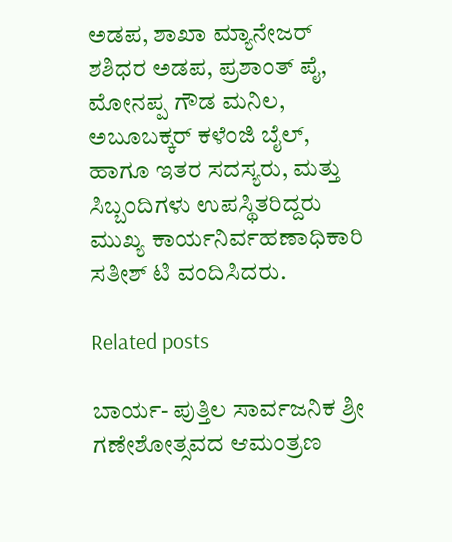ಅಡಪ, ಶಾಖಾ ಮ್ಯಾನೇಜರ್ ಶಶಿಧರ ಅಡಪ, ಪ್ರಶಾಂತ್ ಪೈ, ಮೋನಪ್ಪ ಗೌಡ ಮನಿಲ, ಅಬೂಬಕ್ಕರ್ ಕಳೆಂಜಿ ಬೈಲ್, ಹಾಗೂ ಇತರ ಸದಸ್ಯರು, ಮತ್ತು ಸಿಬ್ಬಂದಿಗಳು ಉಪಸ್ಥಿತರಿದ್ದರು ಮುಖ್ಯ ಕಾರ್ಯನಿರ್ವಹಣಾಧಿಕಾರಿ ಸತೀಶ್ ಟಿ ವಂದಿಸಿದರು.

Related posts

ಬಾರ್ಯ- ಪುತ್ತಿಲ ಸಾರ್ವಜನಿಕ ಶ್ರೀ ಗಣೇಶೋತ್ಸವದ ಆಮಂತ್ರಣ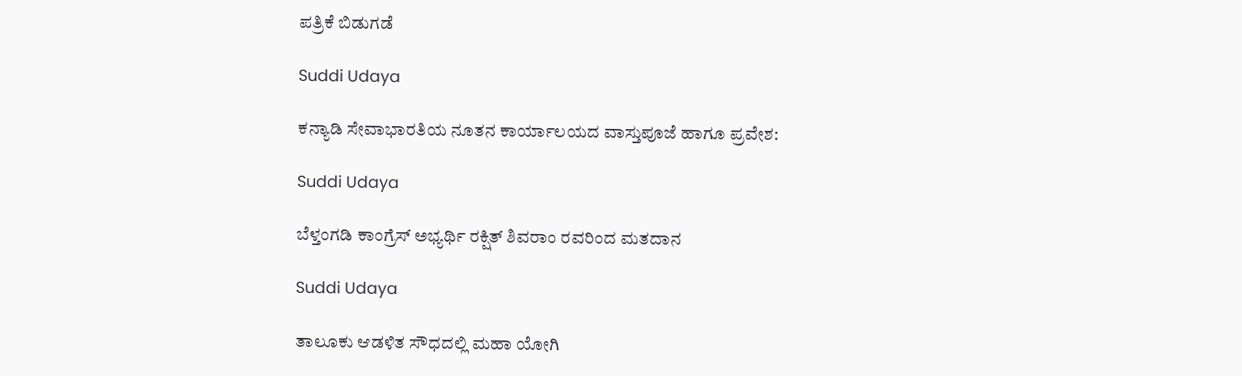ಪತ್ರಿಕೆ ಬಿಡುಗಡೆ

Suddi Udaya

ಕನ್ಯಾಡಿ ಸೇವಾಭಾರತಿಯ ನೂತನ ಕಾರ್ಯಾಲಯದ ವಾಸ್ತುಪೂಜೆ ಹಾಗೂ ಪ್ರವೇಶ:

Suddi Udaya

ಬೆಳ್ತಂಗಡಿ ಕಾಂಗ್ರೆಸ್ ಅಭ್ಯರ್ಥಿ ರಕ್ಷಿತ್ ಶಿವರಾಂ ರವರಿಂದ ಮತದಾನ

Suddi Udaya

ತಾಲೂಕು ಆಡಳಿತ ಸೌಧದಲ್ಲಿ ಮಹಾ ಯೋಗಿ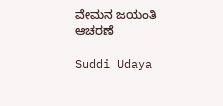ವೇಮನ ಜಯಂತಿ ಆಚರಣೆ

Suddi Udaya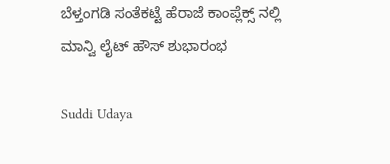ಬೆಳ್ತಂಗಡಿ ಸಂತೆಕಟ್ಟೆ ಹೆರಾಜೆ ಕಾಂಪ್ಲೆಕ್ಸ್ ನಲ್ಲಿ ಮಾನ್ವಿ ಲೈಟ್ ಹೌಸ್ ಶುಭಾರಂಭ

Suddi Udaya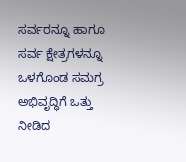ಸರ್ವರನ್ನೂ ಹಾಗೂ ಸರ್ವ ಕ್ಷೇತ್ರಗಳನ್ನೂ ಒಳಗೊಂಡ ಸಮಗ್ರ ಅಭಿವೃದ್ಧಿಗೆ ಒತ್ತು ನೀಡಿದ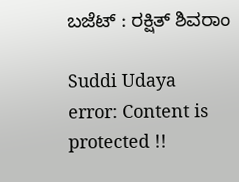ಬಜೆಟ್ : ರಕ್ಷಿತ್ ಶಿವರಾಂ

Suddi Udaya
error: Content is protected !!